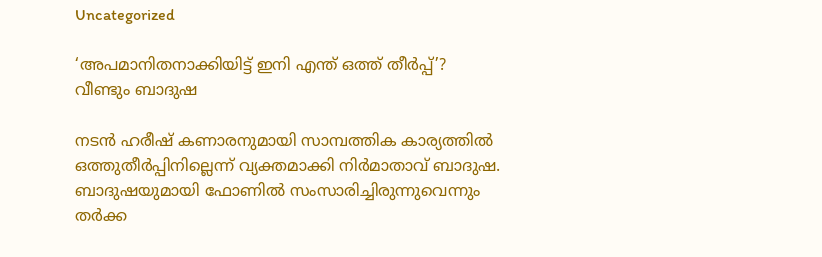Uncategorized

‘അപമാനിതനാക്കിയിട്ട് ഇനി എന്ത് ഒത്ത് തീർപ്പ്’? വീണ്ടും ബാദുഷ

നടൻ ഹരീഷ് കണാരനുമായി സാമ്പത്തിക കാര്യത്തില്‍ ഒത്തുതീർപ്പിനില്ലെന്ന് വ്യക്തമാക്കി നിർമാതാവ് ബാദുഷ. ബാദുഷയുമായി ഫോണില്‍ സംസാരിച്ചിരുന്നുവെന്നും തര്‍ക്ക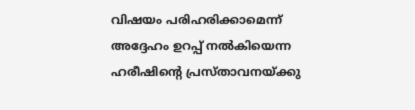വിഷയം പരിഹരിക്കാമെന്ന് അദ്ദേഹം ഉറപ്പ് നല്‍കിയെന്ന ഹരീഷിന്റെ പ്രസ്താവനയ്ക്കു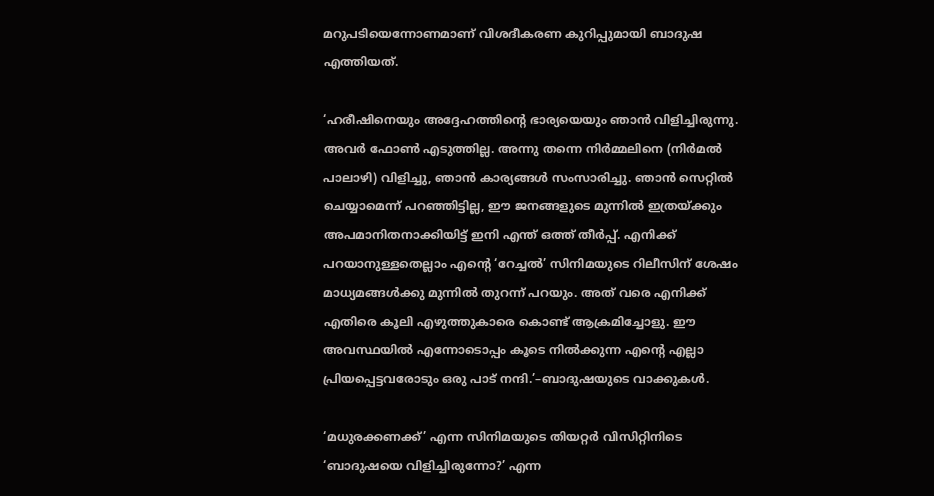മറുപടിയെന്നോണമാണ് വിശദീകരണ കുറിപ്പുമായി ബാദുഷ എത്തിയത്.

‘ഹരീഷിനെയും അദ്ദേഹത്തിന്റെ ഭാര്യയെയും ഞാൻ വിളിച്ചിരുന്നു. അവർ ഫോൺ എടുത്തില്ല. അന്നു തന്നെ നിർമ്മലിനെ (നിർമൽ പാലാഴി) വിളിച്ചു, ഞാൻ കാര്യങ്ങൾ സംസാരിച്ചു. ഞാൻ സെറ്റിൽ ചെയ്യാമെന്ന് പറഞ്ഞിട്ടില്ല, ഈ ജനങ്ങളുടെ മുന്നിൽ ഇത്രയ്ക്കും അപമാനിതനാക്കിയിട്ട് ഇനി എന്ത് ഒത്ത് തീർപ്പ്. എനിക്ക് പറയാനുള്ളതെല്ലാം എന്റെ ‘റേച്ചൽ’ സിനിമയുടെ റിലീസിന് ശേഷം മാധ്യമങ്ങൾക്കു മുന്നിൽ തുറന്ന് പറയും. അത് വരെ എനിക്ക് എതിരെ കൂലി എഴുത്തുകാരെ കൊണ്ട് ആക്രമിച്ചോളു. ഈ അവസ്ഥയിൽ എന്നോടൊപ്പം കൂടെ നിൽക്കുന്ന എന്റെ എല്ലാ പ്രിയപ്പെട്ടവരോടും ഒരു പാട് നന്ദി.’–ബാദുഷയുടെ വാക്കുകൾ.

‘മധുരക്കണക്ക്’ എന്ന സിനിമയുടെ തിയറ്റര്‍ വിസിറ്റിനിടെ ‘ബാദുഷയെ വിളിച്ചിരുന്നോ?’ എന്ന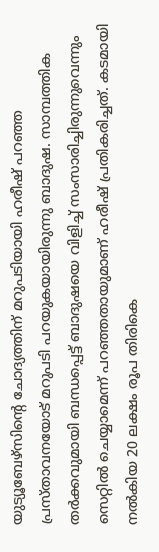യുട്യൂബേഴ്സിന്‍റെ ചോദ്യത്തിന് മറുപടിയായി ഹരീഷ് പറഞ്ഞ പ്രസ്താവനയോട് മറുപടി പറയുകയായിരുന്നു ബാദുഷ. സാമ്പത്തിക തർക്കവുമായി ബന്ധപ്പെട്ട് ബാദുഷയെ വിളിച്ച് സംസാരിച്ചിരുന്നുവെന്നും സെറ്റിൽ ചെയ്യാമെന്ന് പറഞ്ഞതായുമാണ് ഹരീഷ് പ്രതികരിച്ചത്. കടമായി നൽകിയ 20 ലക്ഷം രൂപ തിരികെ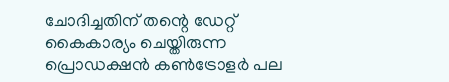ചോദിച്ചതിന് തന്റെ ഡേറ്റ് കൈകാര്യം ചെയ്തിരുന്ന പ്രൊഡക്ഷൻ കൺട്രോളർ പല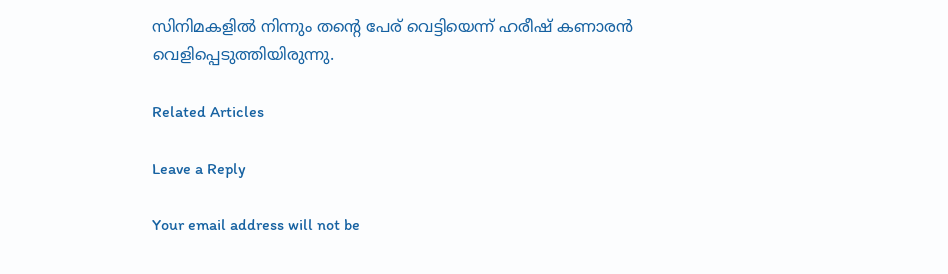സിനിമകളിൽ നിന്നും തന്റെ പേര് വെട്ടിയെന്ന് ഹരീഷ് കണാരൻ വെളിപ്പെടുത്തിയിരുന്നു.

Related Articles

Leave a Reply

Your email address will not be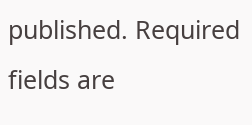published. Required fields are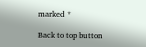marked *

Back to top button